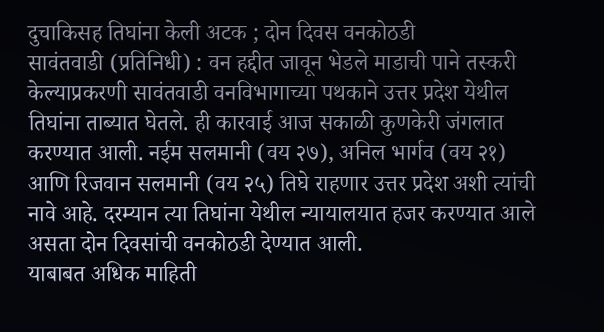दुचाकिसह तिघांना केली अटक ; दोन दिवस वनकोठडी
सावंतवाडी (प्रतिनिधी) : वन हद्दीत जावून भेडले माडाची पाने तस्करी केल्याप्रकरणी सावंतवाडी वनविभागाच्या पथकाने उत्तर प्रदेश येथील तिघांना ताब्यात घेतले. ही कारवाई आज सकाळी कुणकेरी जंगलात करण्यात आली. नईम सलमानी (वय २७), अनिल भार्गव (वय २१) आणि रिजवान सलमानी (वय २५) तिघे राहणार उत्तर प्रदेश अशी त्यांची नावे आहे. दरम्यान त्या तिघांना येथील न्यायालयात हजर करण्यात आले असता दोन दिवसांची वनकोठडी देण्यात आली.
याबाबत अधिक माहिती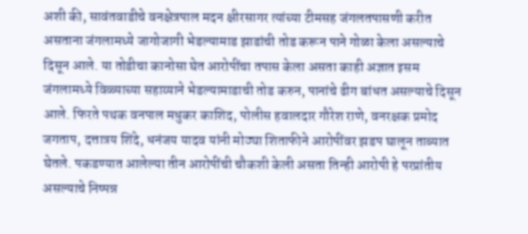अशी की, सावंतवाडीचे वनक्षेत्रपाल मदन क्षीरसागर त्यांच्या टीमसह जंगलतपासणी करीत असताना जंगलामध्ये जागोजागी भेडल्यामाड झाडांची तोड करून पाने गोळा केला असल्याचे दिसून आले. या तोडीचा कानोसा घेत आरोपींचा तपास केला असता काही अज्ञात इसम जंगलामध्ये विळ्याच्या सहाय्याने भेडल्यामाडाची तोड करुन, पानांचे ढीग बांधत असल्याचे दिसून आले. फिरते पथक वनपाल मधुकर काशिद, पोलीस हवालदार गौरेश राणे, वनरक्षक प्रमोद जगताप, दत्तात्रय शिंदे, धनंजय यादव यांनी मोठ्या शिताफीने आरोपींवर झडप घालून ताब्यात घेतले. पकडण्यात आलेल्या तीन आरोपींची चौकशी केली असता तिन्ही आरोपी हे परप्रांतीय असल्याचे निष्पन्न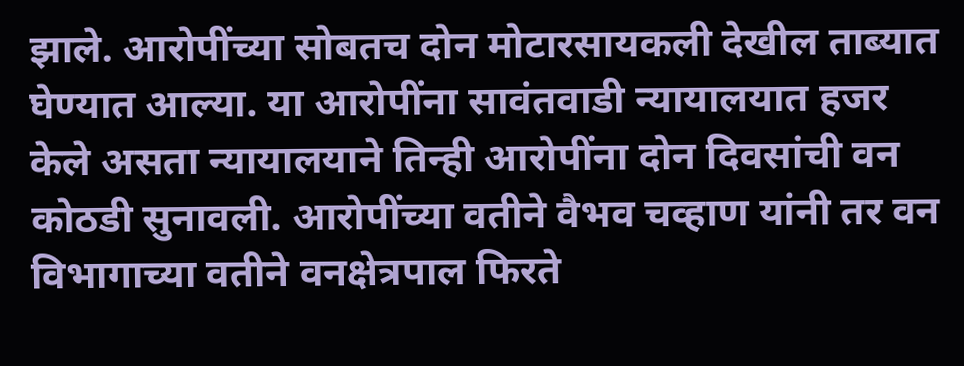झाले. आरोपींच्या सोबतच दोन मोटारसायकली देखील ताब्यात घेण्यात आल्या. या आरोपींना सावंतवाडी न्यायालयात हजर केले असता न्यायालयाने तिन्ही आरोपींना दोन दिवसांची वन कोठडी सुनावली. आरोपींच्या वतीने वैभव चव्हाण यांनी तर वन विभागाच्या वतीने वनक्षेत्रपाल फिरते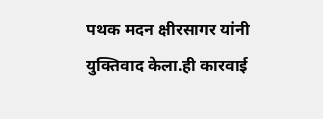पथक मदन क्षीरसागर यांनी युक्तिवाद केला.ही कारवाई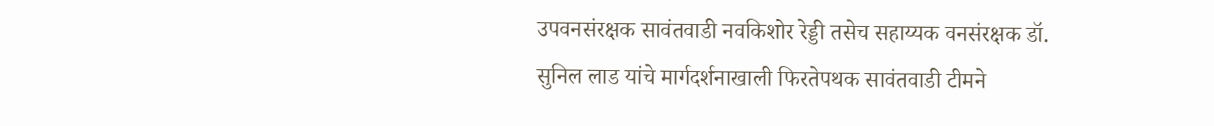उपवनसंरक्षक सावंतवाडी नवकिशोर रेड्डी तसेच सहाय्यक वनसंरक्षक डॉ. सुनिल लाड यांचे मार्गदर्शनाखाली फिरतेपथक सावंतवाडी टीमने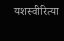यशस्वीरित्या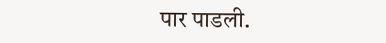पार पाडली.